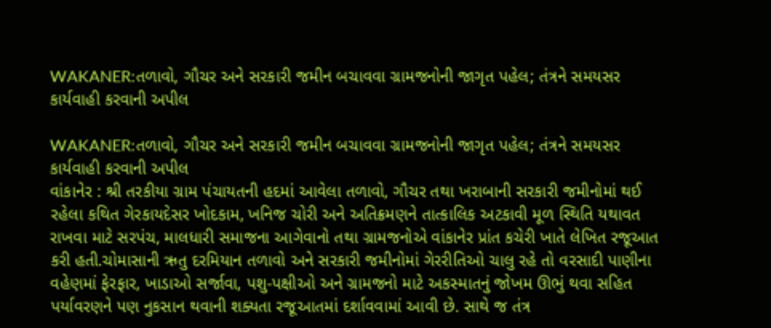WAKANER:તળાવો, ગૌચર અને સરકારી જમીન બચાવવા ગ્રામજનોની જાગૃત પહેલ; તંત્રને સમયસર કાર્યવાહી કરવાની અપીલ

WAKANER:તળાવો, ગૌચર અને સરકારી જમીન બચાવવા ગ્રામજનોની જાગૃત પહેલ; તંત્રને સમયસર કાર્યવાહી કરવાની અપીલ
વાંકાનેર : શ્રી તરકીયા ગ્રામ પંચાયતની હદમાં આવેલા તળાવો, ગૌચર તથા ખરાબાની સરકારી જમીનોમાં થઈ રહેલા કથિત ગેરકાયદેસર ખોદકામ, ખનિજ ચોરી અને અતિક્રમણને તાત્કાલિક અટકાવી મૂળ સ્થિતિ યથાવત રાખવા માટે સરપંચ, માલધારી સમાજના આગેવાનો તથા ગ્રામજનોએ વાંકાનેર પ્રાંત કચેરી ખાતે લેખિત રજૂઆત કરી હતી.ચોમાસાની ઋતુ દરમિયાન તળાવો અને સરકારી જમીનોમાં ગેરરીતિઓ ચાલુ રહે તો વરસાદી પાણીના વહેણમાં ફેરફાર, ખાડાઓ સર્જાવા, પશુ-પક્ષીઓ અને ગ્રામજનો માટે અકસ્માતનું જોખમ ઊભું થવા સહિત પર્યાવરણને પણ નુકસાન થવાની શક્યતા રજૂઆતમાં દર્શાવવામાં આવી છે. સાથે જ તંત્ર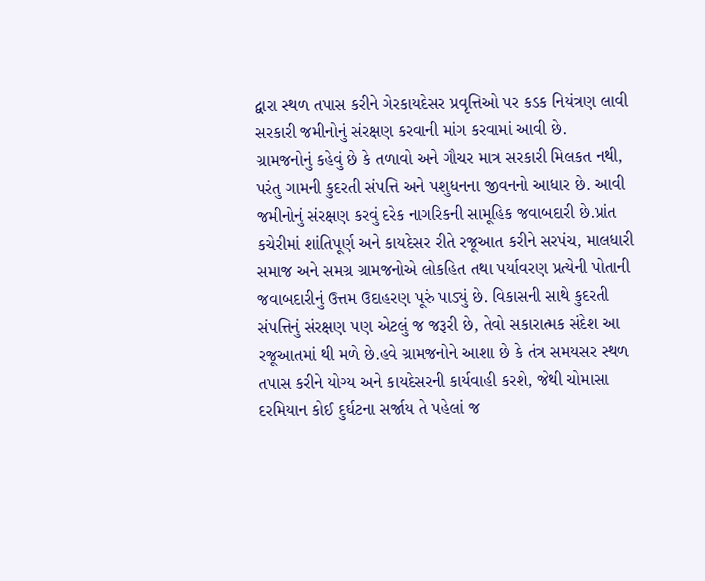દ્વારા સ્થળ તપાસ કરીને ગેરકાયદેસર પ્રવૃત્તિઓ પર કડક નિયંત્રણ લાવી સરકારી જમીનોનું સંરક્ષણ કરવાની માંગ કરવામાં આવી છે.
ગ્રામજનોનું કહેવું છે કે તળાવો અને ગૌચર માત્ર સરકારી મિલકત નથી, પરંતુ ગામની કુદરતી સંપત્તિ અને પશુધનના જીવનનો આધાર છે. આવી જમીનોનું સંરક્ષણ કરવું દરેક નાગરિકની સામૂહિક જવાબદારી છે.પ્રાંત કચેરીમાં શાંતિપૂર્ણ અને કાયદેસર રીતે રજૂઆત કરીને સરપંચ, માલધારી સમાજ અને સમગ્ર ગ્રામજનોએ લોકહિત તથા પર્યાવરણ પ્રત્યેની પોતાની જવાબદારીનું ઉત્તમ ઉદાહરણ પૂરું પાડ્યું છે. વિકાસની સાથે કુદરતી સંપત્તિનું સંરક્ષણ પણ એટલું જ જરૂરી છે, તેવો સકારાત્મક સંદેશ આ રજૂઆતમાં થી મળે છે.હવે ગ્રામજનોને આશા છે કે તંત્ર સમયસર સ્થળ તપાસ કરીને યોગ્ય અને કાયદેસરની કાર્યવાહી કરશે, જેથી ચોમાસા દરમિયાન કોઈ દુર્ઘટના સર્જાય તે પહેલાં જ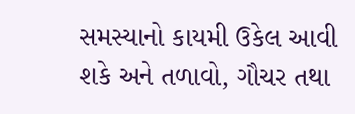સમસ્યાનો કાયમી ઉકેલ આવી શકે અને તળાવો, ગૌચર તથા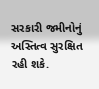સરકારી જમીનોનું અસ્તિત્વ સુરક્ષિત રહી શકે.